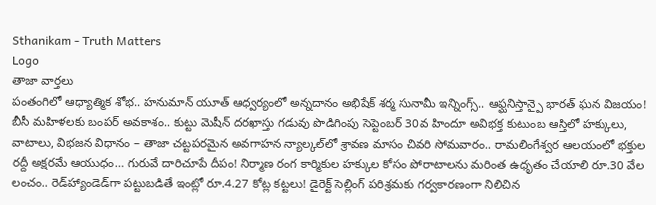Sthanikam - Truth Matters
Logo
తాజా వార్తలు
పంతంగిలో ఆధ్యాత్మిక శోభ.. హనుమాన్ యూత్ ఆధ్వర్యంలో అన్నదానం అభిషేక్ శర్మ సునామీ ఇన్నింగ్స్.. ఆఫ్ఘనిస్తాన్పై భారత్ ఘన విజయం! బీసీ మహిళలకు బంపర్ అవకాశం.. కుట్టు మెషీన్ దరఖాస్తు గడువు పొడిగింపు సెప్టెంబర్ 30వ హిందూ అవిభక్త కుటుంబ ఆస్తిలో హక్కులు, వాటాలు, విభజన విధానం – తాజా చట్టపరమైన అవగాహన న్యాల్కల్‌లో శ్రావణ మాసం చివరి సోమవారం.. రామలింగేశ్వర ఆలయంలో భక్తుల రద్దీ అక్షరమే ఆయుధం… గురువే దారిచూపే దీపం! నిర్మాణ రంగ కార్మికుల హక్కుల కోసం పోరాటాలను మరింత ఉధృతం చేయాలి రూ.30 వేల లంచం.. రెడ్‌హ్యాండెడ్‌గా పట్టుబడితే ఇంట్లో రూ.4.27 కోట్ల కట్టలు! డైరెక్ట్ సెల్లింగ్ పరిశ్రమకు గర్వకారణంగా నిలిచిన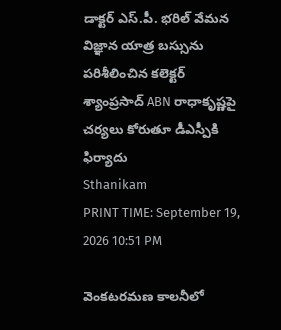డాక్టర్ ఎస్.పీ. భరిల్ వేమన విజ్ఞాన యాత్ర బస్సును పరిశీలించిన కలెక్టర్ శ్యాంప్రసాద్ ABN రాధాకృష్ణపై చర్యలు కోరుతూ డీఎస్పీకి ఫిర్యాదు
Sthanikam
PRINT TIME: September 19, 2026 10:51 PM

వెంకటరమణ కాలనీలో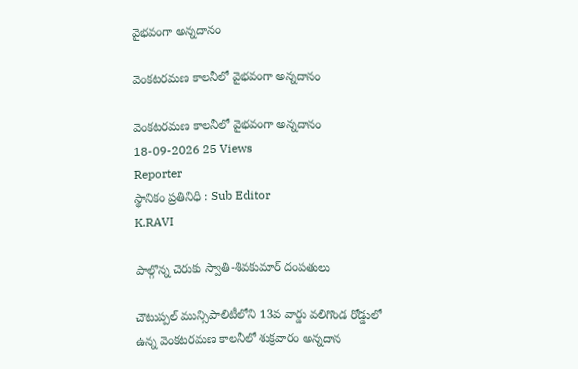వైభవంగా అన్నదానం

వెంకటరమణ కాలనీలో వైభవంగా అన్నదానం

వెంకటరమణ కాలనీలో వైభవంగా అన్నదానం
18-09-2026 25 Views
Reporter
స్థానికం ప్రతినిధి : Sub Editor
K.RAVI

పాల్గొన్న చెరుకు స్వాతి-శివకుమార్ దంపతులు

చౌటుప్పల్ మున్సిపాలిటీలోని 13వ వార్డు వలిగొండ రోడ్డులో ఉన్న వెంకటరమణ కాలనీలో శుక్రవారం అన్నదాన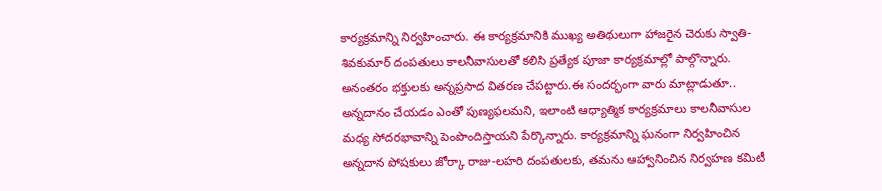కార్యక్రమాన్ని నిర్వహించారు. ఈ కార్యక్రమానికి ముఖ్య అతిథులుగా హాజరైన చెరుకు స్వాతి-శివకుమార్ దంపతులు కాలనీవాసులతో కలిసి ప్రత్యేక పూజా కార్యక్రమాల్లో పాల్గొన్నారు. అనంతరం భక్తులకు అన్నప్రసాద వితరణ చేపట్టారు.ఈ సందర్భంగా వారు మాట్లాడుతూ.. అన్నదానం చేయడం ఎంతో పుణ్యఫలమని, ఇలాంటి ఆధ్యాత్మిక కార్యక్రమాలు కాలనీవాసుల మధ్య సోదరభావాన్ని పెంపొందిస్తాయని పేర్కొన్నారు. కార్యక్రమాన్ని ఘనంగా నిర్వహించిన అన్నదాన పోషకులు జోర్కా రాజు-లహరి దంపతులకు, తమను ఆహ్వానించిన నిర్వహణ కమిటీ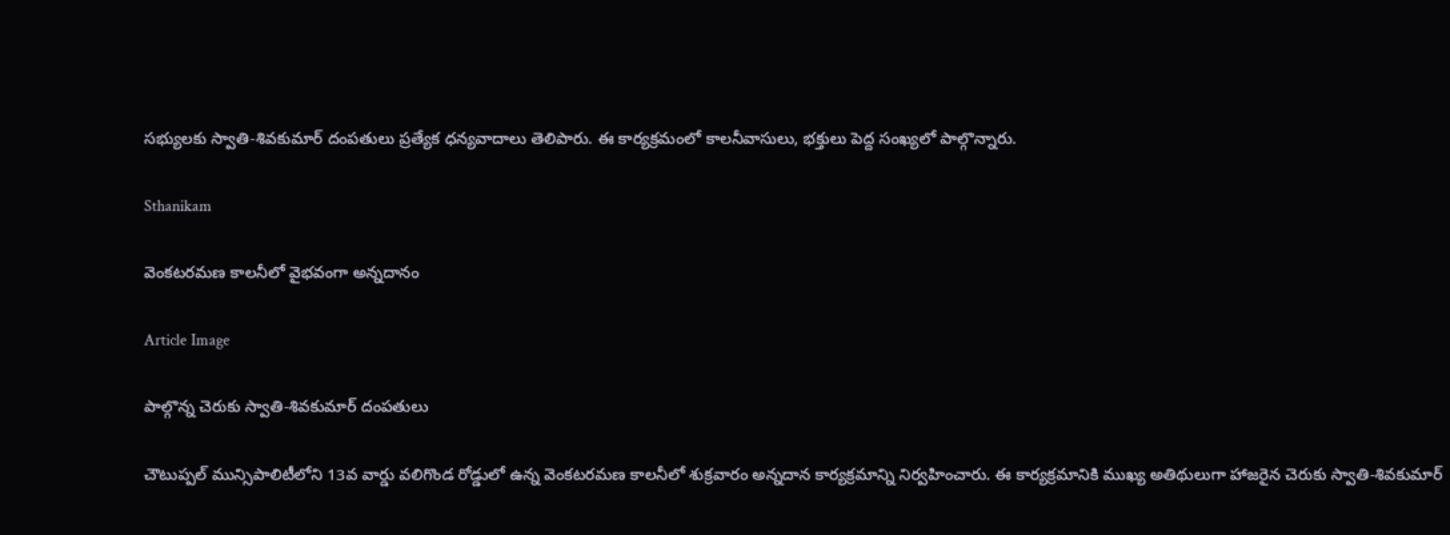సభ్యులకు స్వాతి-శివకుమార్ దంపతులు ప్రత్యేక ధన్యవాదాలు తెలిపారు. ఈ కార్యక్రమంలో కాలనీవాసులు, భక్తులు పెద్ద సంఖ్యలో పాల్గొన్నారు.

Sthanikam

వెంకటరమణ కాలనీలో వైభవంగా అన్నదానం

Article Image

పాల్గొన్న చెరుకు స్వాతి-శివకుమార్ దంపతులు

చౌటుప్పల్ మున్సిపాలిటీలోని 13వ వార్డు వలిగొండ రోడ్డులో ఉన్న వెంకటరమణ కాలనీలో శుక్రవారం అన్నదాన కార్యక్రమాన్ని నిర్వహించారు. ఈ కార్యక్రమానికి ముఖ్య అతిథులుగా హాజరైన చెరుకు స్వాతి-శివకుమార్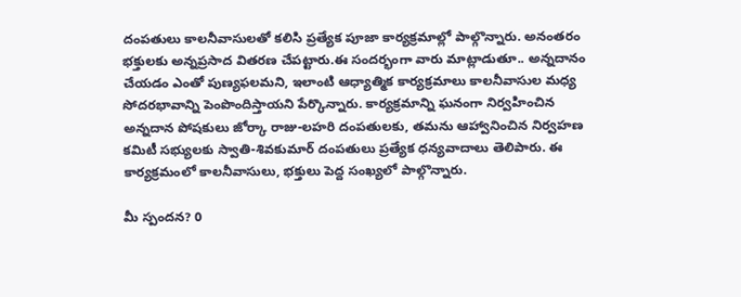దంపతులు కాలనీవాసులతో కలిసి ప్రత్యేక పూజా కార్యక్రమాల్లో పాల్గొన్నారు. అనంతరం భక్తులకు అన్నప్రసాద వితరణ చేపట్టారు.ఈ సందర్భంగా వారు మాట్లాడుతూ.. అన్నదానం చేయడం ఎంతో పుణ్యఫలమని, ఇలాంటి ఆధ్యాత్మిక కార్యక్రమాలు కాలనీవాసుల మధ్య సోదరభావాన్ని పెంపొందిస్తాయని పేర్కొన్నారు. కార్యక్రమాన్ని ఘనంగా నిర్వహించిన అన్నదాన పోషకులు జోర్కా రాజు-లహరి దంపతులకు, తమను ఆహ్వానించిన నిర్వహణ కమిటీ సభ్యులకు స్వాతి-శివకుమార్ దంపతులు ప్రత్యేక ధన్యవాదాలు తెలిపారు. ఈ కార్యక్రమంలో కాలనీవాసులు, భక్తులు పెద్ద సంఖ్యలో పాల్గొన్నారు.

మీ స్పందన? 0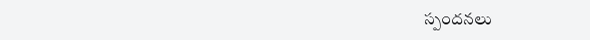స్పందనలు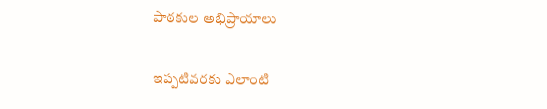పాఠకుల అభిప్రాయాలు

ఇప్పటివరకు ఎలాంటి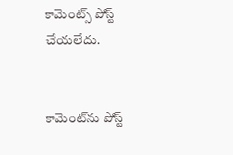కామెంట్స్ పోస్ట్ చేయలేదు.


కామెంట్‌ను పోస్ట్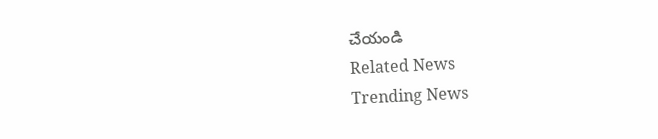చేయండి
Related News
Trending News